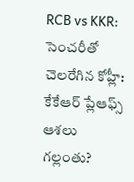RCB vs KKR: సెంచరీతో చెలరేగిన కోహ్లీ: కేకేఆర్ ప్లేఆఫ్స్ ఆశలు గల్లంతు?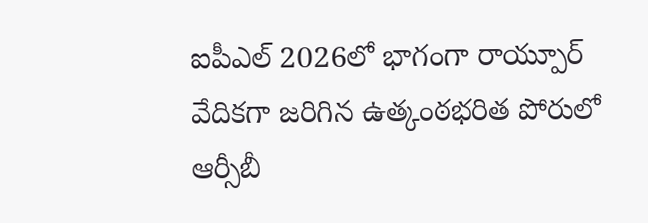ఐపీఎల్ 2026లో భాగంగా రాయ్పూర్ వేదికగా జరిగిన ఉత్కంఠభరిత పోరులో ఆర్సీబీ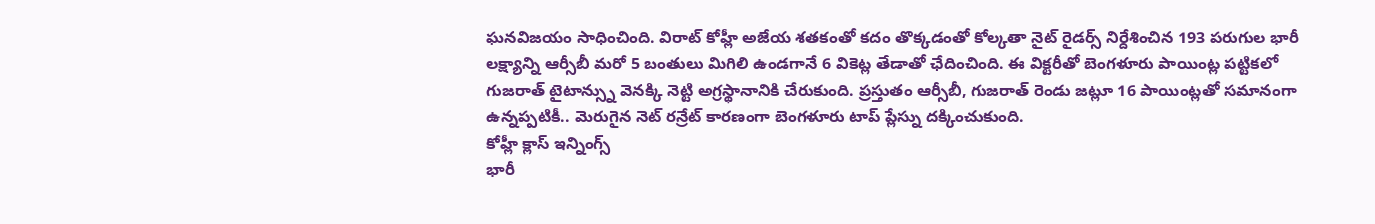ఘనవిజయం సాధించింది. విరాట్ కోహ్లీ అజేయ శతకంతో కదం తొక్కడంతో కోల్కతా నైట్ రైడర్స్ నిర్దేశించిన 193 పరుగుల భారీ లక్ష్యాన్ని ఆర్సీబీ మరో 5 బంతులు మిగిలి ఉండగానే 6 వికెట్ల తేడాతో ఛేదించింది. ఈ విక్టరీతో బెంగళూరు పాయింట్ల పట్టికలో గుజరాత్ టైటాన్స్ను వెనక్కి నెట్టి అగ్రస్థానానికి చేరుకుంది. ప్రస్తుతం ఆర్సీబీ, గుజరాత్ రెండు జట్లూ 16 పాయింట్లతో సమానంగా ఉన్నప్పటికీ.. మెరుగైన నెట్ రన్రేట్ కారణంగా బెంగళూరు టాప్ ప్లేస్ను దక్కించుకుంది.
కోహ్లీ క్లాస్ ఇన్నింగ్స్
భారీ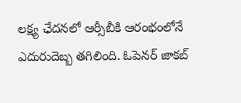లక్ష్య ఛేదనలో ఆర్సీబీకి ఆరంభంలోనే ఎదురుదెబ్బ తగిలింది. ఓపెనర్ జాకబ్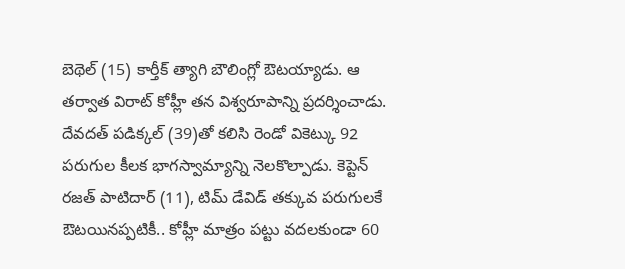బెథెల్ (15) కార్తీక్ త్యాగి బౌలింగ్లో ఔటయ్యాడు. ఆ తర్వాత విరాట్ కోహ్లీ తన విశ్వరూపాన్ని ప్రదర్శించాడు. దేవదత్ పడిక్కల్ (39)తో కలిసి రెండో వికెట్కు 92 పరుగుల కీలక భాగస్వామ్యాన్ని నెలకొల్పాడు. కెప్టెన్ రజత్ పాటిదార్ (11), టిమ్ డేవిడ్ తక్కువ పరుగులకే ఔటయినప్పటికీ.. కోహ్లీ మాత్రం పట్టు వదలకుండా 60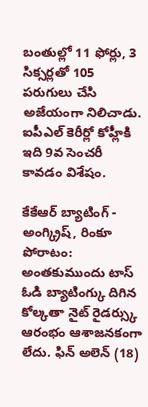బంతుల్లో 11 ఫోర్లు, 3 సిక్సర్లతో 105 పరుగులు చేసి అజేయంగా నిలిచాడు. ఐపీఎల్ కెరీర్లో కోహ్లీకి ఇది 9వ సెంచరీ కావడం విశేషం.

కేకేఆర్ బ్యాటింగ్ - అంగ్క్రిష్, రింకూ పోరాటం:
అంతకుముందు టాస్ ఓడి బ్యాటింగ్కు దిగిన కోల్కతా నైట్ రైడర్స్కు ఆరంభం ఆశాజనకంగా లేదు. ఫిన్ అలెన్ (18)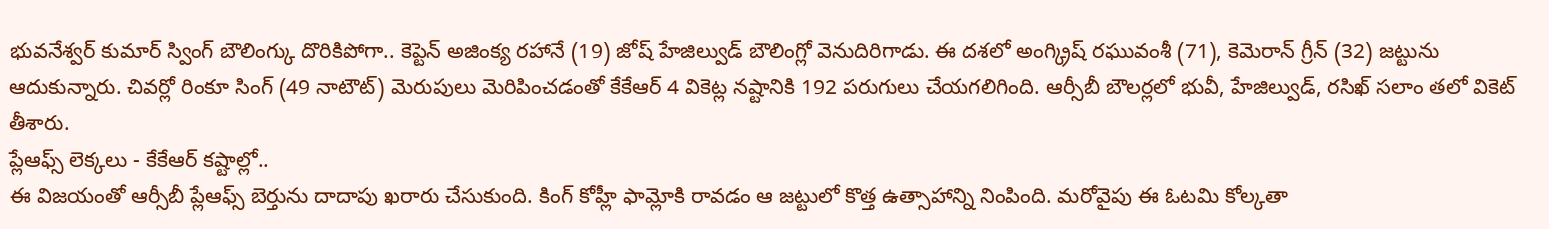భువనేశ్వర్ కుమార్ స్వింగ్ బౌలింగ్కు దొరికిపోగా.. కెప్టెన్ అజింక్య రహానే (19) జోష్ హేజిల్వుడ్ బౌలింగ్లో వెనుదిరిగాడు. ఈ దశలో అంగ్క్రిష్ రఘువంశీ (71), కెమెరాన్ గ్రీన్ (32) జట్టును ఆదుకున్నారు. చివర్లో రింకూ సింగ్ (49 నాటౌట్) మెరుపులు మెరిపించడంతో కేకేఆర్ 4 వికెట్ల నష్టానికి 192 పరుగులు చేయగలిగింది. ఆర్సీబీ బౌలర్లలో భువీ, హేజిల్వుడ్, రసిఖ్ సలాం తలో వికెట్ తీశారు.
ప్లేఆఫ్స్ లెక్కలు - కేకేఆర్ కష్టాల్లో..
ఈ విజయంతో ఆర్సీబీ ప్లేఆఫ్స్ బెర్తును దాదాపు ఖరారు చేసుకుంది. కింగ్ కోహ్లీ ఫామ్లోకి రావడం ఆ జట్టులో కొత్త ఉత్సాహాన్ని నింపింది. మరోవైపు ఈ ఓటమి కోల్కతా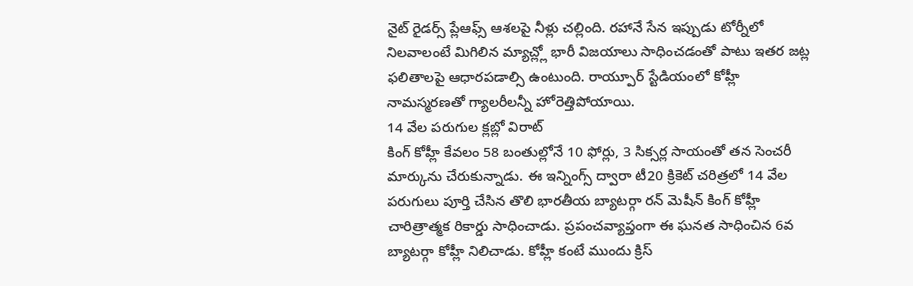నైట్ రైడర్స్ ప్లేఆఫ్స్ ఆశలపై నీళ్లు చల్లింది. రహానే సేన ఇప్పుడు టోర్నీలో నిలవాలంటే మిగిలిన మ్యాచ్ల్లో భారీ విజయాలు సాధించడంతో పాటు ఇతర జట్ల ఫలితాలపై ఆధారపడాల్సి ఉంటుంది. రాయ్పూర్ స్టేడియంలో కోహ్లీ నామస్మరణతో గ్యాలరీలన్నీ హోరెత్తిపోయాయి.
14 వేల పరుగుల క్లబ్లో విరాట్
కింగ్ కోహ్లీ కేవలం 58 బంతుల్లోనే 10 ఫోర్లు, 3 సిక్సర్ల సాయంతో తన సెంచరీ మార్కును చేరుకున్నాడు. ఈ ఇన్నింగ్స్ ద్వారా టీ20 క్రికెట్ చరిత్రలో 14 వేల పరుగులు పూర్తి చేసిన తొలి భారతీయ బ్యాటర్గా రన్ మెషీన్ కింగ్ కోహ్లీ చారిత్రాత్మక రికార్డు సాధించాడు. ప్రపంచవ్యాప్తంగా ఈ ఘనత సాధించిన 6వ బ్యాటర్గా కోహ్లీ నిలిచాడు. కోహ్లీ కంటే ముందు క్రిస్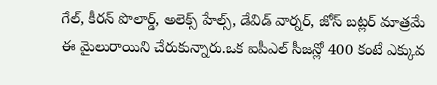గేల్, కీరన్ పొలార్డ్, అలెక్స్ హేల్స్, డేవిడ్ వార్నర్, జోస్ బట్లర్ మాత్రమే ఈ మైలురాయిని చేరుకున్నారు.ఒక ఐపీఎల్ సీజన్లో 400 కంటే ఎక్కువ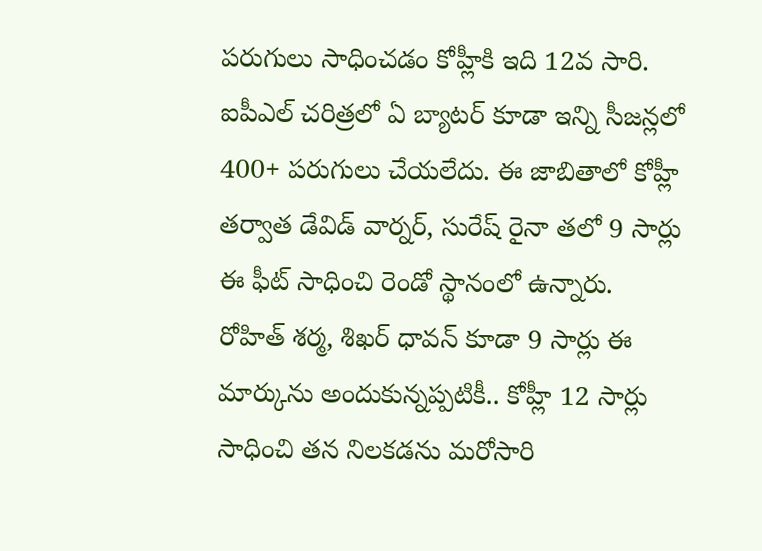పరుగులు సాధించడం కోహ్లీకి ఇది 12వ సారి. ఐపీఎల్ చరిత్రలో ఏ బ్యాటర్ కూడా ఇన్ని సీజన్లలో 400+ పరుగులు చేయలేదు. ఈ జాబితాలో కోహ్లీ తర్వాత డేవిడ్ వార్నర్, సురేష్ రైనా తలో 9 సార్లు ఈ ఫీట్ సాధించి రెండో స్థానంలో ఉన్నారు. రోహిత్ శర్మ, శిఖర్ ధావన్ కూడా 9 సార్లు ఈ మార్కును అందుకున్నప్పటికీ.. కోహ్లీ 12 సార్లు సాధించి తన నిలకడను మరోసారి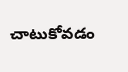చాటుకోవడం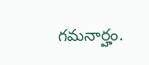గమనార్హం.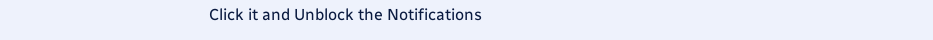Click it and Unblock the Notifications